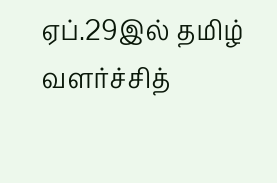ஏப்.29இல் தமிழ் வளர்ச்சித்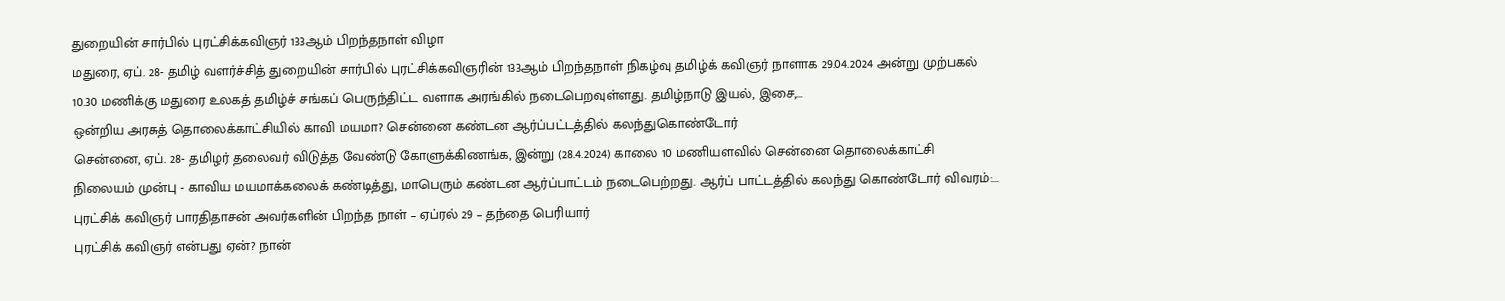துறையின் சார்பில் புரட்சிக்கவிஞர் 133ஆம் பிறந்தநாள் விழா
மதுரை, ஏப். 28- தமிழ் வளர்ச்சித் துறையின் சார்பில் புரட்சிக்கவிஞரின் 133ஆம் பிறந்தநாள் நிகழ்வு தமிழ்க் கவிஞர் நாளாக 29.04.2024 அன்று முற்பகல் 10.30 மணிக்கு மதுரை உலகத் தமிழ்ச் சங்கப் பெருந்திட்ட வளாக அரங்கில் நடைபெறவுள்ளது. தமிழ்நாடு இயல், இசை,…
ஒன்றிய அரசுத் தொலைக்காட்சியில் காவி மயமா? சென்னை கண்டன ஆர்ப்பட்டத்தில் கலந்துகொண்டோர்
சென்னை, ஏப். 28- தமிழர் தலைவர் விடுத்த வேண்டு கோளுக்கிணங்க, இன்று (28.4.2024) காலை 10 மணியளவில் சென்னை தொலைக்காட்சி நிலையம் முன்பு - காவிய மயமாக்கலைக் கண்டித்து, மாபெரும் கண்டன ஆர்ப்பாட்டம் நடைபெற்றது. ஆர்ப் பாட்டத்தில் கலந்து கொண்டோர் விவரம்:…
புரட்சிக் கவிஞர் பாரதிதாசன் அவர்களின் பிறந்த நாள் – ஏப்ரல் 29 – தந்தை பெரியார்
புரட்சிக் கவிஞர் என்பது ஏன்? நான்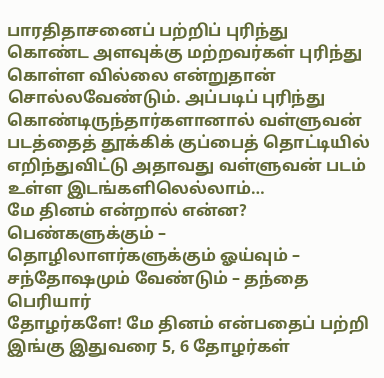பாரதிதாசனைப் பற்றிப் புரிந்து கொண்ட அளவுக்கு மற்றவர்கள் புரிந்து கொள்ள வில்லை என்றுதான் சொல்லவேண்டும். அப்படிப் புரிந்து கொண்டிருந்தார்களானால் வள்ளுவன் படத்தைத் தூக்கிக் குப்பைத் தொட்டியில் எறிந்துவிட்டு அதாவது வள்ளுவன் படம் உள்ள இடங்களிலெல்லாம்…
மே தினம் என்றால் என்ன? பெண்களுக்கும் – தொழிலாளர்களுக்கும் ஓய்வும் – சந்தோஷமும் வேண்டும் – தந்தை பெரியார்
தோழர்களே! மே தினம் என்பதைப் பற்றி இங்கு இதுவரை 5, 6 தோழர்கள்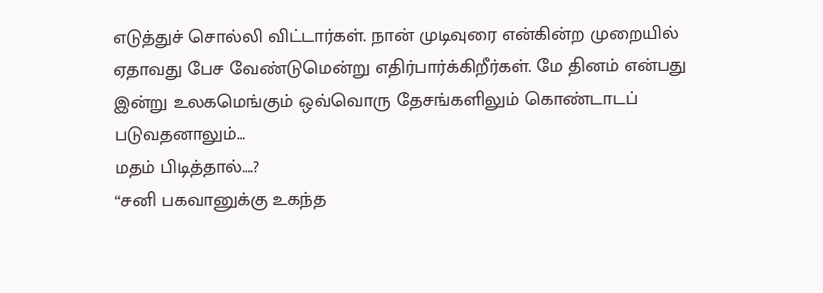எடுத்துச் சொல்லி விட்டார்கள். நான் முடிவுரை என்கின்ற முறையில் ஏதாவது பேச வேண்டுமென்று எதிர்பார்க்கிறீர்கள். மே தினம் என்பது இன்று உலகமெங்கும் ஒவ்வொரு தேசங்களிலும் கொண்டாடப் படுவதனாலும்…
மதம் பிடித்தால்….?
‘‘சனி பகவானுக்கு உகந்த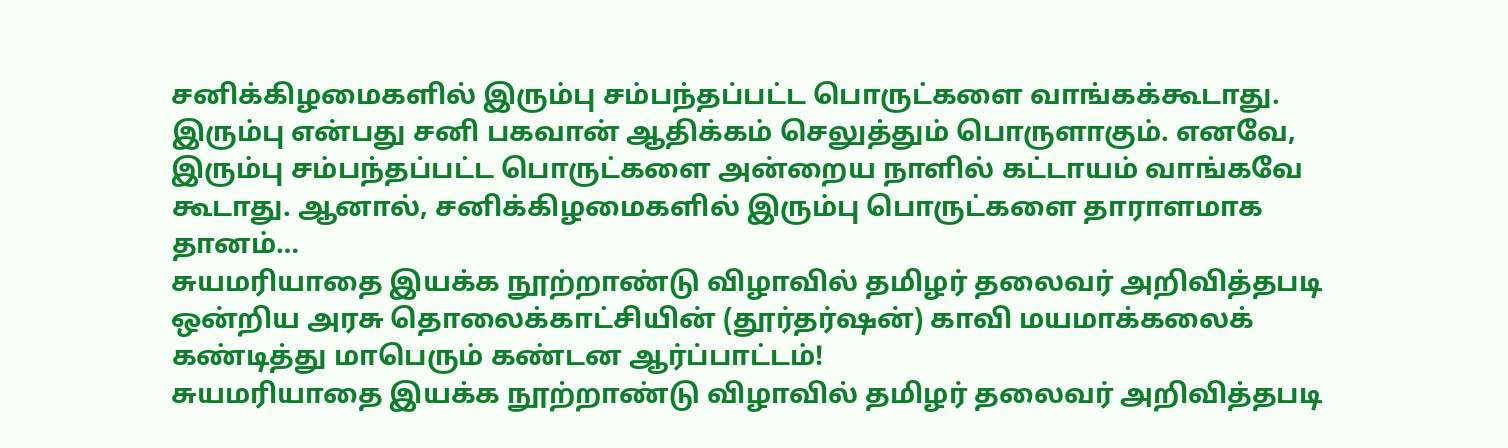சனிக்கிழமைகளில் இரும்பு சம்பந்தப்பட்ட பொருட்களை வாங்கக்கூடாது. இரும்பு என்பது சனி பகவான் ஆதிக்கம் செலுத்தும் பொருளாகும். எனவே, இரும்பு சம்பந்தப்பட்ட பொருட்களை அன்றைய நாளில் கட்டாயம் வாங்கவே கூடாது. ஆனால், சனிக்கிழமைகளில் இரும்பு பொருட்களை தாராளமாக தானம்…
சுயமரியாதை இயக்க நூற்றாண்டு விழாவில் தமிழர் தலைவர் அறிவித்தபடி ஒன்றிய அரசு தொலைக்காட்சியின் (தூர்தர்ஷன்) காவி மயமாக்கலைக் கண்டித்து மாபெரும் கண்டன ஆர்ப்பாட்டம்!
சுயமரியாதை இயக்க நூற்றாண்டு விழாவில் தமிழர் தலைவர் அறிவித்தபடி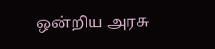ஒன்றிய அரசு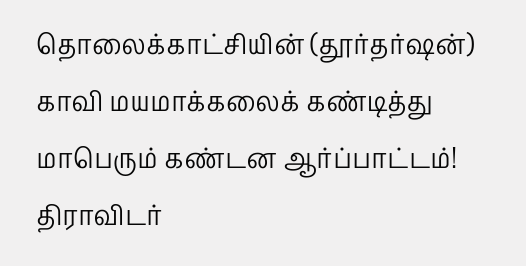தொலைக்காட்சியின் (தூர்தர்ஷன்) காவி மயமாக்கலைக் கண்டித்து மாபெரும் கண்டன ஆர்ப்பாட்டம்! திராவிடர்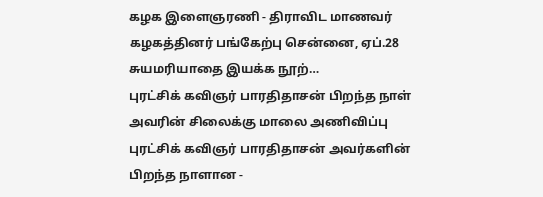கழக இளைஞரணி - திராவிட மாணவர் கழகத்தினர் பங்கேற்பு சென்னை, ஏப்.28 சுயமரியாதை இயக்க நூற்…
புரட்சிக் கவிஞர் பாரதிதாசன் பிறந்த நாள் அவரின் சிலைக்கு மாலை அணிவிப்பு
புரட்சிக் கவிஞர் பாரதிதாசன் அவர்களின் பிறந்த நாளான -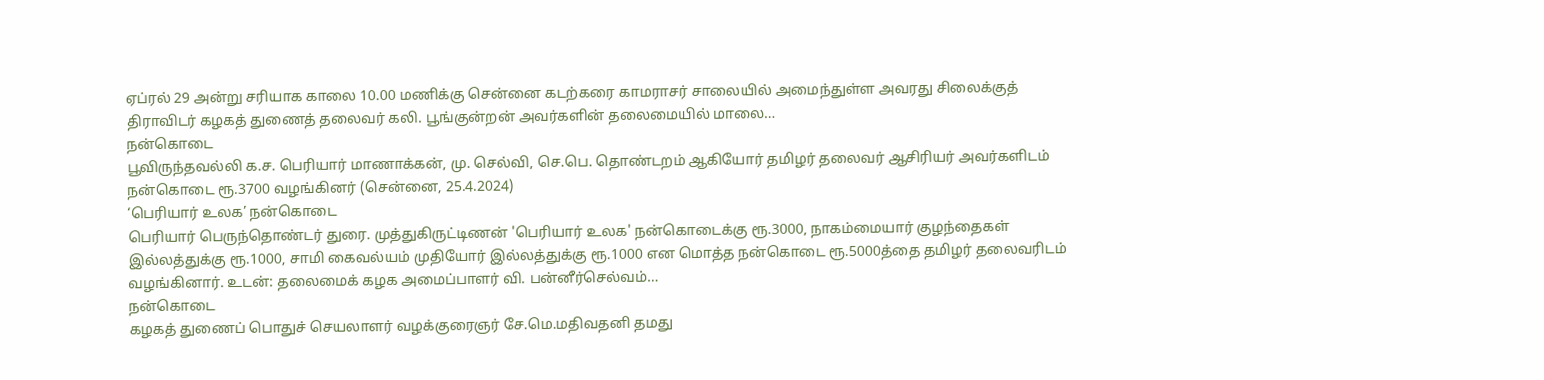ஏப்ரல் 29 அன்று சரியாக காலை 10.00 மணிக்கு சென்னை கடற்கரை காமராசர் சாலையில் அமைந்துள்ள அவரது சிலைக்குத் திராவிடர் கழகத் துணைத் தலைவர் கலி. பூங்குன்றன் அவர்களின் தலைமையில் மாலை…
நன்கொடை
பூவிருந்தவல்லி க.ச. பெரியார் மாணாக்கன், மு. செல்வி, செ.பெ. தொண்டறம் ஆகியோர் தமிழர் தலைவர் ஆசிரியர் அவர்களிடம் நன்கொடை ரூ.3700 வழங்கினர் (சென்னை, 25.4.2024)
‘பெரியார் உலக’ நன்கொடை
பெரியார் பெருந்தொண்டர் துரை. முத்துகிருட்டிணன் 'பெரியார் உலக' நன்கொடைக்கு ரூ.3000, நாகம்மையார் குழந்தைகள் இல்லத்துக்கு ரூ.1000, சாமி கைவல்யம் முதியோர் இல்லத்துக்கு ரூ.1000 என மொத்த நன்கொடை ரூ.5000த்தை தமிழர் தலைவரிடம் வழங்கினார். உடன்: தலைமைக் கழக அமைப்பாளர் வி. பன்னீர்செல்வம்…
நன்கொடை
கழகத் துணைப் பொதுச் செயலாளர் வழக்குரைஞர் சே.மெ.மதிவதனி தமது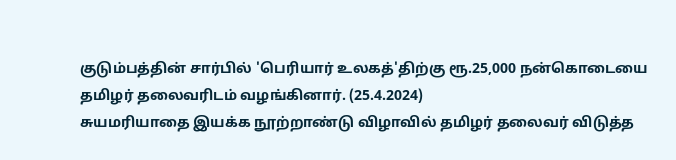குடும்பத்தின் சார்பில் 'பெரியார் உலகத்'திற்கு ரூ.25,000 நன்கொடையை தமிழர் தலைவரிடம் வழங்கினார். (25.4.2024)
சுயமரியாதை இயக்க நூற்றாண்டு விழாவில் தமிழர் தலைவர் விடுத்த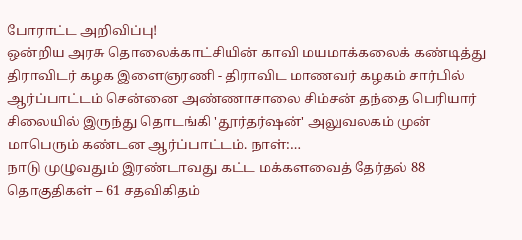போராட்ட அறிவிப்பு!
ஒன்றிய அரசு தொலைக்காட்சியின் காவி மயமாக்கலைக் கண்டித்து திராவிடர் கழக இளைஞரணி - திராவிட மாணவர் கழகம் சார்பில் ஆர்ப்பாட்டம் சென்னை அண்ணாசாலை சிம்சன் தந்தை பெரியார் சிலையில் இருந்து தொடங்கி 'தூர்தர்ஷன்' அலுவலகம் முன் மாபெரும் கண்டன ஆர்ப்பாட்டம். நாள்:…
நாடு முழுவதும் இரண்டாவது கட்ட மக்களவைத் தேர்தல் 88 தொகுதிகள் – 61 சதவிகிதம்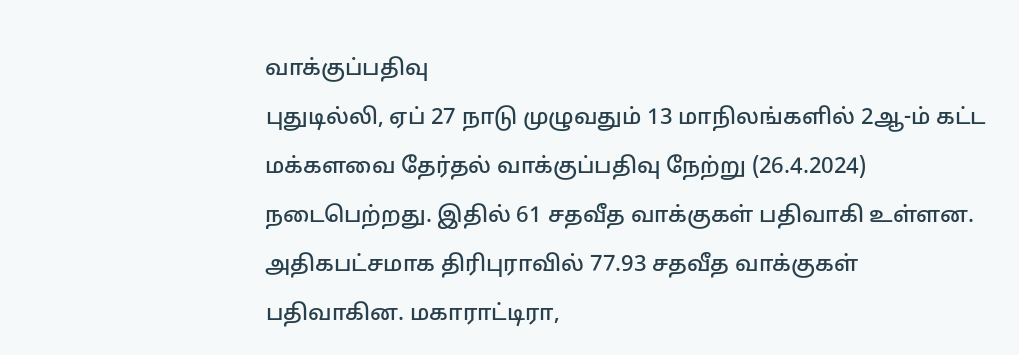வாக்குப்பதிவு
புதுடில்லி, ஏப் 27 நாடு முழுவதும் 13 மாநிலங்களில் 2ஆ-ம் கட்ட மக்களவை தேர்தல் வாக்குப்பதிவு நேற்று (26.4.2024) நடைபெற்றது. இதில் 61 சதவீத வாக்குகள் பதிவாகி உள்ளன. அதிகபட்சமாக திரிபுராவில் 77.93 சதவீத வாக்குகள் பதிவாகின. மகாராட்டிரா,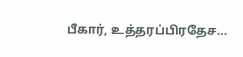பீகார், உத்தரப்பிரதேச…